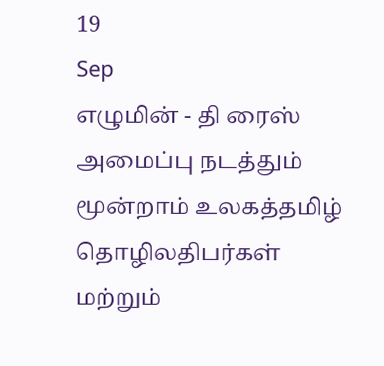19
Sep
எழுமின் - தி ரைஸ் அமைப்பு நடத்தும் மூன்றாம் உலகத்தமிழ் தொழிலதிபர்கள் மற்றும்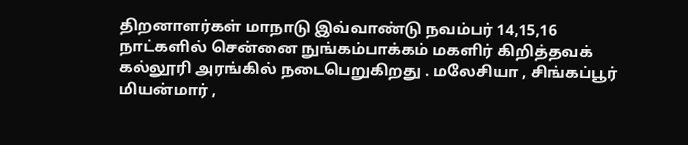திறனாளர்கள் மாநாடு இவ்வாண்டு நவம்பர் 14,15,16 நாட்களில் சென்னை நுங்கம்பாக்கம் மகளிர் கிறித்தவக் கல்லூரி அரங்கில் நடைபெறுகிறது . மலேசியா , சிங்கப்பூர் மியன்மார் ,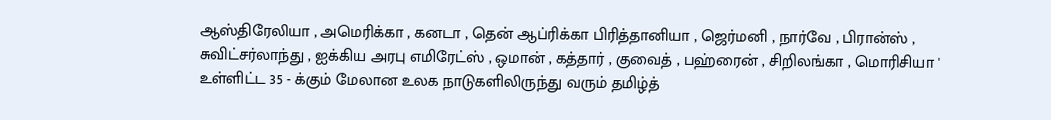ஆஸ்திரேலியா , அமெரிக்கா , கனடா , தென் ஆப்ரிக்கா பிரித்தானியா , ஜெர்மனி , நார்வே , பிரான்ஸ் , சுவிட்சர்லாந்து , ஐக்கிய அரபு எமிரேட்ஸ் , ஒமான் , கத்தார் , குவைத் , பஹ்ரைன் , சிறிலங்கா , மொரிசியா ' உள்ளிட்ட 35 - க்கும் மேலான உலக நாடுகளிலிருந்து வரும் தமிழ்த்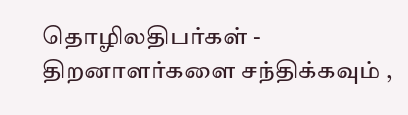தொழிலதிபர்கள் - திறனாளர்களை சந்திக்கவும் ,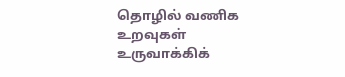தொழில் வணிக உறவுகள் உருவாக்கிக்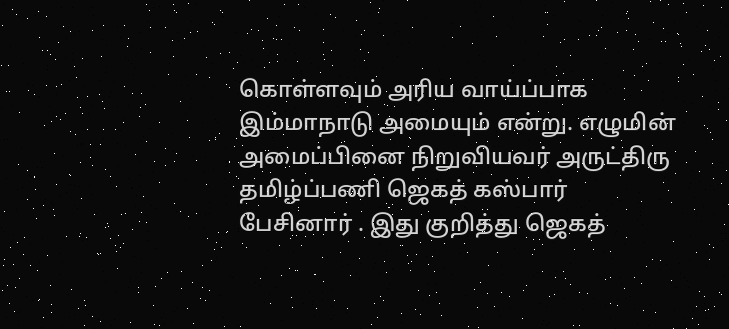கொள்ளவும் அரிய வாய்ப்பாக இம்மாநாடு அமையும் என்று. எழுமின் அமைப்பினை நிறுவியவர் அருட்திரு தமிழ்ப்பணி ஜெகத் கஸ்பார் பேசினார் . இது குறித்து ஜெகத்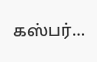கஸ்பர்…